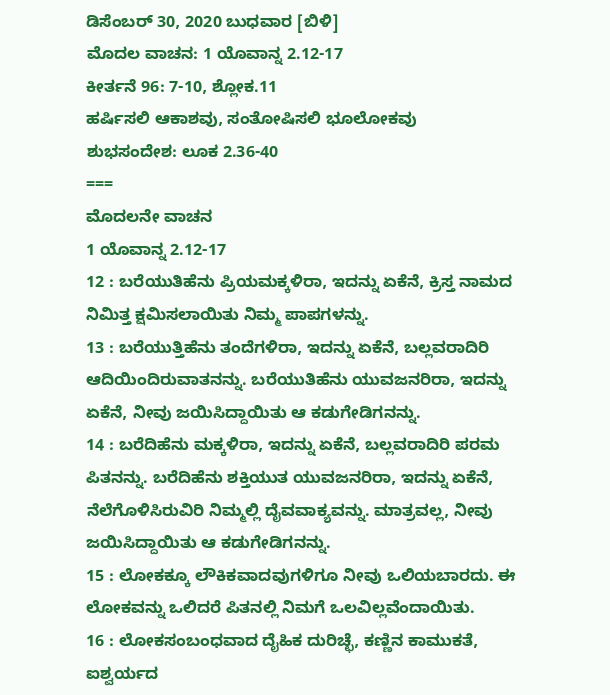ಡಿಸೆಂಬರ್ 30, 2020 ಬುಧವಾರ [ಬಿಳಿ]
ಮೊದಲ ವಾಚನ: 1 ಯೊವಾನ್ನ 2.12-17
ಕೀರ್ತನೆ 96: 7-10, ಶ್ಲೋಕ.11
ಹರ್ಷಿಸಲಿ ಆಕಾಶವು, ಸಂತೋಷಿಸಲಿ ಭೂಲೋಕವು
ಶುಭಸಂದೇಶ: ಲೂಕ 2.36-40
===
ಮೊದಲನೇ ವಾಚನ
1 ಯೊವಾನ್ನ 2.12-17
12 : ಬರೆಯುತಿಹೆನು ಪ್ರಿಯಮಕ್ಕಳಿರಾ, ಇದನ್ನು ಏಕೆನೆ, ಕ್ರಿಸ್ತ ನಾಮದ ನಿಮಿತ್ತ ಕ್ಷಮಿಸಲಾಯಿತು ನಿಮ್ಮ ಪಾಪಗಳನ್ನು.
13 : ಬರೆಯುತ್ತಿಹೆನು ತಂದೆಗಳಿರಾ, ಇದನ್ನು ಏಕೆನೆ, ಬಲ್ಲವರಾದಿರಿ ಆದಿಯಿಂದಿರುವಾತನನ್ನು. ಬರೆಯುತಿಹೆನು ಯುವಜನರಿರಾ, ಇದನ್ನು ಏಕೆನೆ, ನೀವು ಜಯಿಸಿದ್ದಾಯಿತು ಆ ಕಡುಗೇಡಿಗನನ್ನು.
14 : ಬರೆದಿಹೆನು ಮಕ್ಕಳಿರಾ, ಇದನ್ನು ಏಕೆನೆ, ಬಲ್ಲವರಾದಿರಿ ಪರಮ ಪಿತನನ್ನು. ಬರೆದಿಹೆನು ಶಕ್ತಿಯುತ ಯುವಜನರಿರಾ, ಇದನ್ನು ಏಕೆನೆ, ನೆಲೆಗೊಳಿಸಿರುವಿರಿ ನಿಮ್ಮಲ್ಲಿ ದೈವವಾಕ್ಯವನ್ನು. ಮಾತ್ರವಲ್ಲ, ನೀವು ಜಯಿಸಿದ್ದಾಯಿತು ಆ ಕಡುಗೇಡಿಗನನ್ನು.
15 : ಲೋಕಕ್ಕೂ ಲೌಕಿಕವಾದವುಗಳಿಗೂ ನೀವು ಒಲಿಯಬಾರದು. ಈ ಲೋಕವನ್ನು ಒಲಿದರೆ ಪಿತನಲ್ಲಿ ನಿಮಗೆ ಒಲವಿಲ್ಲವೆಂದಾಯಿತು.
16 : ಲೋಕಸಂಬಂಧವಾದ ದೈಹಿಕ ದುರಿಚ್ಛೆ, ಕಣ್ಣಿನ ಕಾಮುಕತೆ, ಐಶ್ವರ್ಯದ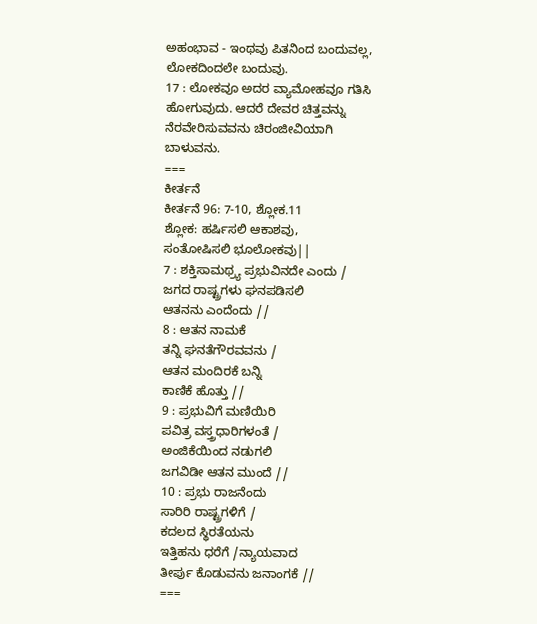ಅಹಂಭಾವ - ಇಂಥವು ಪಿತನಿಂದ ಬಂದುವಲ್ಲ, ಲೋಕದಿಂದಲೇ ಬಂದುವು.
17 : ಲೋಕವೂ ಅದರ ವ್ಯಾಮೋಹವೂ ಗತಿಸಿ ಹೋಗುವುದು. ಆದರೆ ದೇವರ ಚಿತ್ತವನ್ನು ನೆರವೇರಿಸುವವನು ಚಿರಂಜೀವಿಯಾಗಿ ಬಾಳುವನು.
===
ಕೀರ್ತನೆ
ಕೀರ್ತನೆ 96: 7-10, ಶ್ಲೋಕ.11
ಶ್ಲೋಕ: ಹರ್ಷಿಸಲಿ ಆಕಾಶವು,
ಸಂತೋಷಿಸಲಿ ಭೂಲೋಕವು||
7 : ಶಕ್ತಿಸಾಮಥ್ರ್ಯ ಪ್ರಭುವಿನದೇ ಎಂದು /
ಜಗದ ರಾಷ್ಟ್ರಗಳು ಘನಪಡಿಸಲಿ
ಆತನನು ಎಂದೆಂದು //
8 : ಆತನ ನಾಮಕೆ
ತನ್ನಿ ಘನತೆಗೌರವವನು /
ಆತನ ಮಂದಿರಕೆ ಬನ್ನಿ
ಕಾಣಿಕೆ ಹೊತ್ತು //
9 : ಪ್ರಭುವಿಗೆ ಮಣಿಯಿರಿ
ಪವಿತ್ರ ವಸ್ತ್ರಧಾರಿಗಳಂತೆ /
ಅಂಜಿಕೆಯಿಂದ ನಡುಗಲಿ
ಜಗವಿಡೀ ಆತನ ಮುಂದೆ //
10 : ಪ್ರಭು ರಾಜನೆಂದು
ಸಾರಿರಿ ರಾಷ್ಟ್ರಗಳಿಗೆ /
ಕದಲದ ಸ್ಥಿರತೆಯನು
ಇತ್ತಿಹನು ಧರೆಗೆ /ನ್ಯಾಯವಾದ
ತೀರ್ಪು ಕೊಡುವನು ಜನಾಂಗಕೆ //
===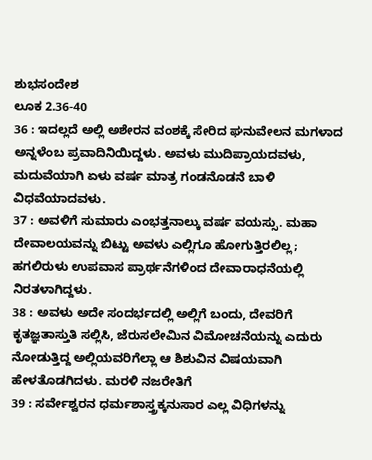ಶುಭಸಂದೇಶ
ಲೂಕ 2.36-40
36 : ಇದಲ್ಲದೆ ಅಲ್ಲಿ ಅಶೇರನ ವಂಶಕ್ಕೆ ಸೇರಿದ ಘನುವೇಲನ ಮಗಳಾದ ಅನ್ನಳೆಂಬ ಪ್ರವಾದಿನಿಯಿದ್ದಳು. ಅವಳು ಮುದಿಪ್ರಾಯದವಳು, ಮದುವೆಯಾಗಿ ಏಳು ವರ್ಷ ಮಾತ್ರ ಗಂಡನೊಡನೆ ಬಾಳಿ ವಿಧವೆಯಾದವಳು.
37 : ಅವಳಿಗೆ ಸುಮಾರು ಎಂಭತ್ತನಾಲ್ಕು ವರ್ಷ ವಯಸ್ಸು. ಮಹಾ ದೇವಾಲಯವನ್ನು ಬಿಟ್ಟು ಅವಳು ಎಲ್ಲಿಗೂ ಹೋಗುತ್ತಿರಲಿಲ್ಲ; ಹಗಲಿರುಳು ಉಪವಾಸ ಪ್ರಾರ್ಥನೆಗಳಿಂದ ದೇವಾರಾಧನೆಯಲ್ಲಿ ನಿರತಳಾಗಿದ್ದಳು.
38 : ಅವಳು ಅದೇ ಸಂದರ್ಭದಲ್ಲಿ ಅಲ್ಲಿಗೆ ಬಂದು, ದೇವರಿಗೆ ಕೃತಜ್ಞತಾಸ್ತುತಿ ಸಲ್ಲಿಸಿ, ಜೆರುಸಲೇಮಿನ ವಿಮೋಚನೆಯನ್ನು ಎದುರು ನೋಡುತ್ತಿದ್ದ ಅಲ್ಲಿಯವರಿಗೆಲ್ಲಾ ಆ ಶಿಶುವಿನ ವಿಷಯವಾಗಿ ಹೇಳತೊಡಗಿದಳು. ಮರಳಿ ನಜರೇತಿಗೆ
39 : ಸರ್ವೇಶ್ವರನ ಧರ್ಮಶಾಸ್ತ್ರಕ್ಕನುಸಾರ ಎಲ್ಲ ವಿಧಿಗಳನ್ನು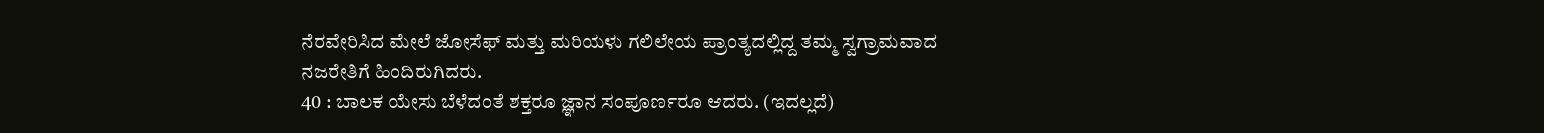ನೆರವೇರಿಸಿದ ಮೇಲೆ ಜೋಸೆಫ್ ಮತ್ತು ಮರಿಯಳು ಗಲಿಲೇಯ ಪ್ರಾಂತ್ಯದಲ್ಲಿದ್ದ ತಮ್ಮ ಸ್ವಗ್ರಾಮವಾದ ನಜರೇತಿಗೆ ಹಿಂದಿರುಗಿದರು.
40 : ಬಾಲಕ ಯೇಸು ಬೆಳೆದಂತೆ ಶಕ್ತರೂ ಜ್ಞಾನ ಸಂಪೂರ್ಣರೂ ಆದರು. (ಇದಲ್ಲದೆ)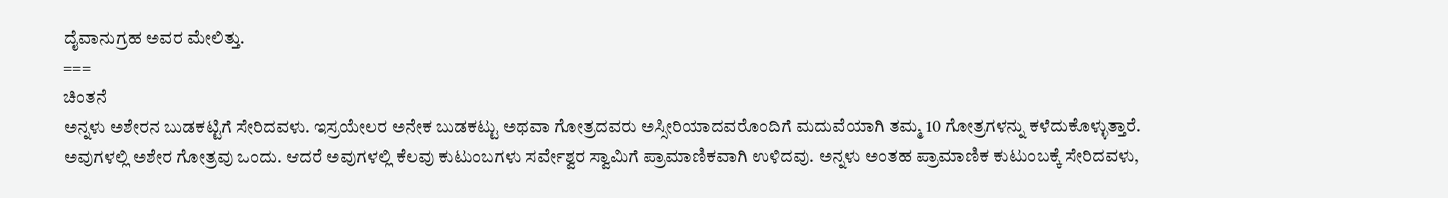ದೈವಾನುಗ್ರಹ ಅವರ ಮೇಲಿತ್ತು.
===
ಚಿಂತನೆ
ಅನ್ನಳು ಅಶೇರನ ಬುಡಕಟ್ಟಿಗೆ ಸೇರಿದವಳು. ಇಸ್ರಯೇಲರ ಅನೇಕ ಬುಡಕಟ್ಟು ಅಥವಾ ಗೋತ್ರದವರು ಅಸ್ಸೀರಿಯಾದವರೊಂದಿಗೆ ಮದುವೆಯಾಗಿ ತಮ್ಮ 10 ಗೋತ್ರಗಳನ್ನು ಕಳೆದುಕೊಳ್ಳುತ್ತಾರೆ. ಅವುಗಳಲ್ಲಿ ಅಶೇರ ಗೋತ್ರವು ಒಂದು. ಆದರೆ ಅವುಗಳಲ್ಲಿ ಕೆಲವು ಕುಟುಂಬಗಳು ಸರ್ವೇಶ್ವರ ಸ್ವಾಮಿಗೆ ಪ್ರಾಮಾಣಿಕವಾಗಿ ಉಳಿದವು. ಅನ್ನಳು ಅಂತಹ ಪ್ರಾಮಾಣಿಕ ಕುಟುಂಬಕ್ಕೆ ಸೇರಿದವಳು,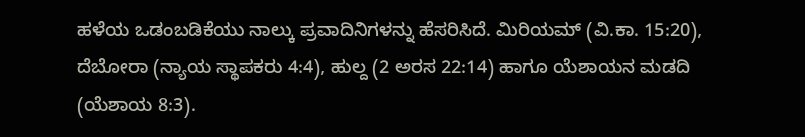ಹಳೆಯ ಒಡಂಬಡಿಕೆಯು ನಾಲ್ಕು ಪ್ರವಾದಿನಿಗಳನ್ನು ಹೆಸರಿಸಿದೆ. ಮಿರಿಯಮ್ (ವಿ.ಕಾ. 15:20), ದೆಬೋರಾ (ನ್ಯಾಯ ಸ್ಥಾಪಕರು 4:4), ಹುಲ್ದ (2 ಅರಸ 22:14) ಹಾಗೂ ಯೆಶಾಯನ ಮಡದಿ (ಯೆಶಾಯ 8:3).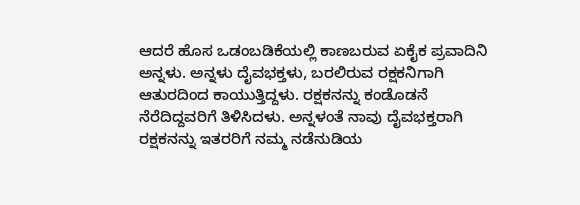ಆದರೆ ಹೊಸ ಒಡಂಬಡಿಕೆಯಲ್ಲಿ ಕಾಣಬರುವ ಏಕೈಕ ಪ್ರವಾದಿನಿ ಅನ್ನಳು. ಅನ್ನಳು ದೈವಭಕ್ತಳು, ಬರಲಿರುವ ರಕ್ಷಕನಿಗಾಗಿ ಆತುರದಿಂದ ಕಾಯುತ್ತಿದ್ದಳು. ರಕ್ಷಕನನ್ನು ಕಂಡೊಡನೆ ನೆರೆದಿದ್ದವರಿಗೆ ತಿಳಿಸಿದಳು. ಅನ್ನಳಂತೆ ನಾವು ದೈವಭಕ್ತರಾಗಿ ರಕ್ಷಕನನ್ನು ಇತರರಿಗೆ ನಮ್ಮ ನಡೆನುಡಿಯ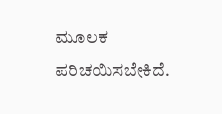ಮೂಲಕ ಪರಿಚಯಿಸಬೇಕಿದೆ.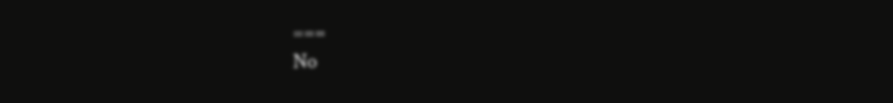===
No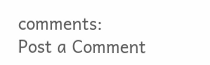comments:
Post a Comment